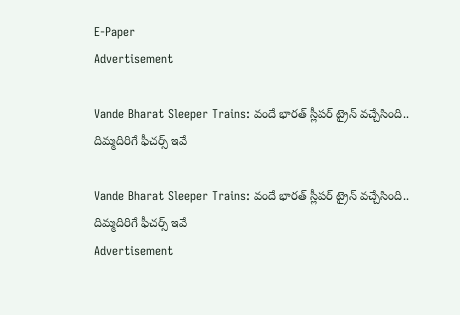E-Paper
Advertisement

Vande Bharat Sleeper Trains: వందే భారత్ స్లీపర్ ట్రైన్ వచ్చేసింది.. దిమ్మదిరిగే ఫీచర్స్ ఇవే

Vande Bharat Sleeper Trains: వందే భారత్ స్లీపర్ ట్రైన్ వచ్చేసింది.. దిమ్మదిరిగే ఫీచర్స్ ఇవే
Advertisement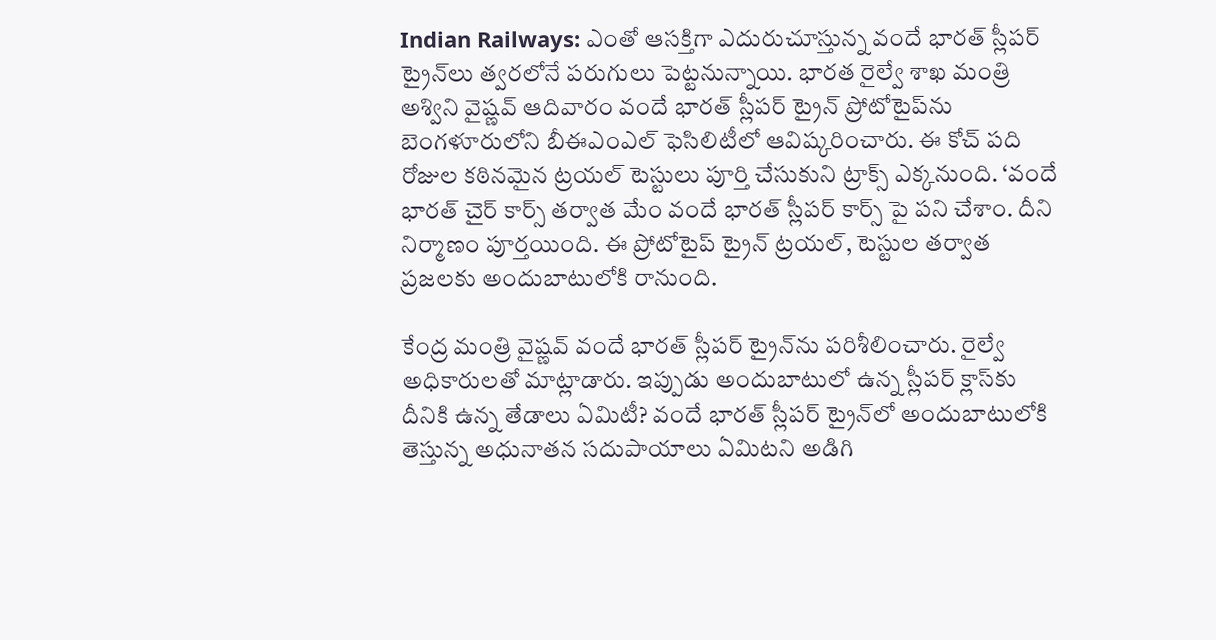Indian Railways: ఎంతో ఆసక్తిగా ఎదురుచూస్తున్న వందే భారత్ స్లీపర్ ట్రైన్‌లు త్వరలోనే పరుగులు పెట్టనున్నాయి. భారత రైల్వే శాఖ మంత్రి అశ్విని వైష్ణవ్ ఆదివారం వందే భారత్ స్లీపర్ ట్రైన్ ప్రోటోటైప్‌ను బెంగళూరులోని బీఈఎంఎల్ ఫెసిలిటీలో ఆవిష్కరించారు. ఈ కోచ్ పది రోజుల కఠినమైన ట్రయల్ టెస్టులు పూర్తి చేసుకుని ట్రాక్స్ ఎక్కనుంది. ‘వందే భారత్ చైర్ కార్స్ తర్వాత మేం వందే భారత్ స్లీపర్ కార్స్ పై పని చేశాం. దీని నిర్మాణం పూర్తయింది. ఈ ప్రోటోటైప్ ట్రైన్ ట్రయల్, టెస్టుల తర్వాత ప్రజలకు అందుబాటులోకి రానుంది.

కేంద్ర మంత్రి వైష్ణవ్ వందే భారత్ స్లీపర్ ట్రైన్‌ను పరిశీలించారు. రైల్వే అధికారులతో మాట్లాడారు. ఇప్పుడు అందుబాటులో ఉన్న స్లీపర్ క్లాస్‌కు దీనికి ఉన్న తేడాలు ఏమిటీ? వందే భారత్ స్లీపర్ ట్రైన్‌లో అందుబాటులోకి తెస్తున్న అధునాతన సదుపాయాలు ఏమిటని అడిగి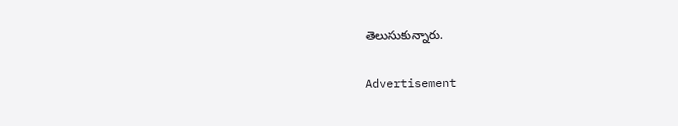తెలుసుకున్నారు.

Advertisement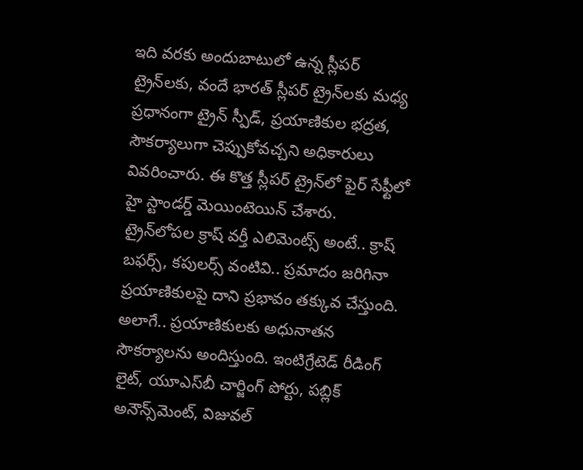ఇది వరకు అందుబాటులో ఉన్న స్లీపర్ ట్రైన్‌లకు, వందే భారత్ స్లీపర్ ట్రైన్‌లకు మధ్య ప్రధానంగా ట్రైన్ స్పీడ్, ప్రయాణికుల భద్రత, సౌకర్యాలుగా చెప్పుకోవచ్చని అధికారులు వివరించారు. ఈ కొత్త స్లీపర్ ట్రైన్‌లో ఫైర్ సేఫ్టీలో హై స్టాండర్డ్ మెయింటెయిన్ చేశారు. ట్రైన్‌లోపల క్రాష్ వర్తీ ఎలిమెంట్స్ అంటే.. క్రాష్ బఫర్స్, కపులర్స్ వంటివి.. ప్రమాదం జరిగినా ప్రయాణికులపై దాని ప్రభావం తక్కువ చేస్తుంది. అలాగే.. ప్రయాణికులకు అధునాతన సౌకర్యాలను అందిస్తుంది. ఇంటిగ్రేటెడ్ రీడింగ్ లైట్, యూఎస్‌బీ చార్జింగ్ పోర్టు, పబ్లిక్ అనౌన్స్‌మెంట్, విజువల్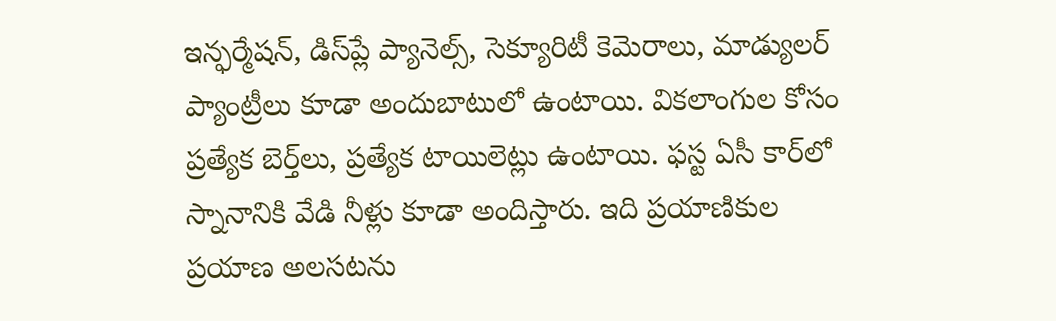ఇన్ఫర్మేషన్, డిస్‌ప్లే ప్యానెల్స్, సెక్యూరిటీ కెమెరాలు, మాడ్యులర్ ప్యాంట్రీలు కూడా అందుబాటులో ఉంటాయి. వికలాంగుల కోసం ప్రత్యేక బెర్త్‌లు, ప్రత్యేక టాయిలెట్లు ఉంటాయి. ఫస్ట ఏసీ కార్‌లో స్నానానికి వేడి నీళ్లు కూడా అందిస్తారు. ఇది ప్రయాణికుల ప్రయాణ అలసటను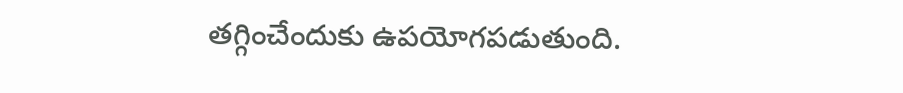తగ్గించేందుకు ఉపయోగపడుతుంది.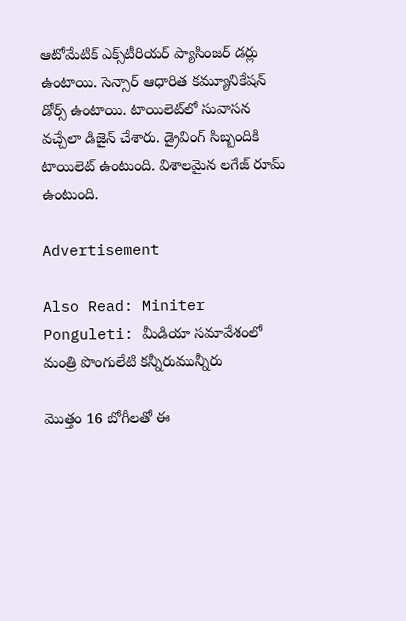ఆటోమేటిక్ ఎక్స్‌టీరియర్ ప్యాసింజర్ డర్లు ఉంటాయి. సెన్సార్ ఆధారిత కమ్యూనికేషన్ డోర్స్ ఉంటాయి. టాయిలెట్‌లో సువాసన వచ్చేలా డిజైన్ చేశారు. డ్రైవింగ్ సిబ్బందికి టాయిలెట్ ఉంటుంది. విశాలమైన లగేజ్ రూమ్ ఉంటుంది.

Advertisement

Also Read: Miniter Ponguleti: మీడియా సమావేశంలో మంత్రి పొంగులేటి కన్నీరుమున్నీరు

మొత్తం 16 బోగీలతో ఈ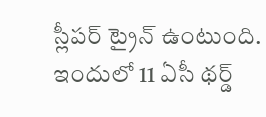స్లీపర్ ట్రైన్ ఉంటుంది. ఇందులో 11 ఏసీ థర్డ్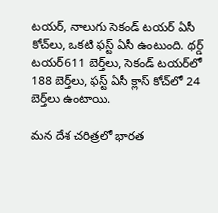టయర్, నాలుగు సెకండ్ టయర్ ఏసీ కోచ్‌లు, ఒకటి ఫస్ట్ ఏసీ ఉంటుంది. థర్డ్ టయర్‌611 బెర్త్‌‌లు, సెకండ్ టయర్‌లో 188 బెర్త్‌లు, ఫస్ట్ ఏసీ క్లాస్ కోచ్‌లో 24 బెర్త్‌లు ఉంటాయి.

మన దేశ చరిత్రలో భారత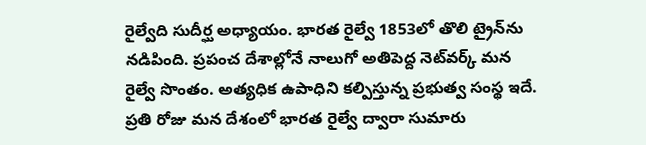రైల్వేది సుదీర్ఘ అధ్యాయం. భారత రైల్వే 1853లో తొలి ట్రైన్‌ను నడిపింది. ప్రపంచ దేశాల్లోనే నాలుగో అతిపెద్ద నెట్‌వర్క్ మన రైల్వే సొంతం. అత్యధిక ఉపాధిని కల్పిస్తున్న ప్రభుత్వ సంస్థ ఇదే. ప్రతి రోజు మన దేశంలో భారత రైల్వే ద్వారా సుమారు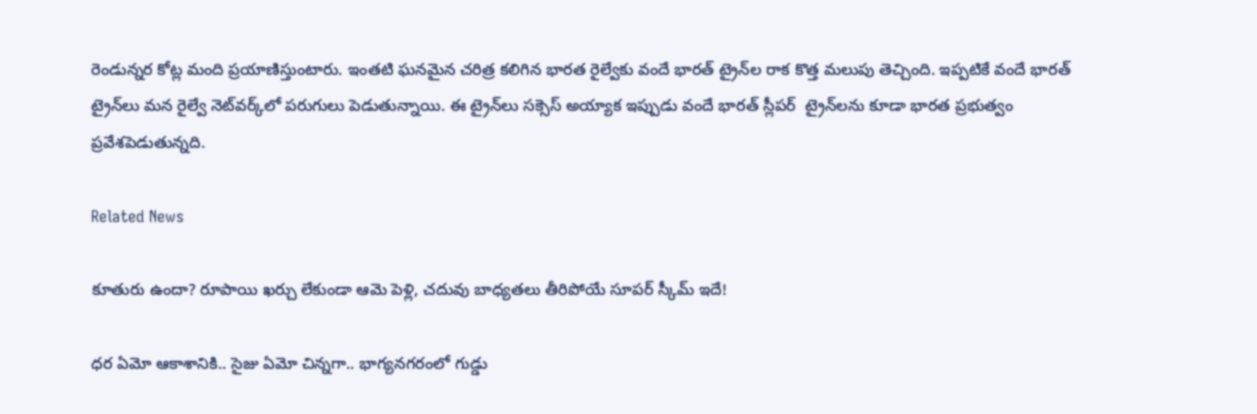రెండున్నర కోట్ల మంది ప్రయాణిస్తుంటారు. ఇంతటి ఘనమైన చరిత్ర కలిగిన భారత రైల్వేకు వందే భారత్ ట్రైన్‌ల రాక కొత్త మలుపు తెచ్చింది. ఇప్పటికే వందే భారత్ ట్రైన్‌లు మన రైల్వే నెట్‌వర్క్‌లో పరుగులు పెడుతున్నాయి. ఈ ట్రైన్‌లు సక్సెస్ అయ్యాక ఇప్పుడు వందే భారత్ స్లీపర్  ట్రైన్‌లను కూడా భారత ప్రభుత్వం ప్రవేశపెడుతున్నది.

Related News

కూతురు ఉందా? రూపాయి ఖర్చు లేకుండా ఆమె పెళ్లి, చదువు బాధ్యతలు తీరిపోయే సూపర్ స్కీమ్ ఇదే!

ధర ఏమో ఆకాశానికి.. సైజు ఏమో చిన్నగా.. భాగ్యనగరంలో గుడ్డు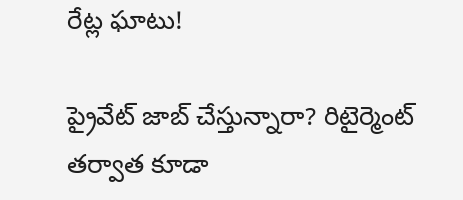రేట్ల ఘాటు!

ప్రైవేట్ జాబ్ చేస్తున్నారా? రిటైర్మెంట్ తర్వాత కూడా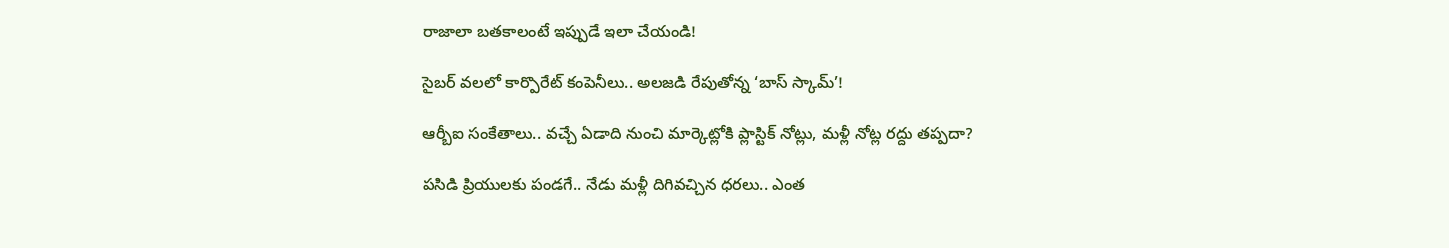రాజాలా బతకాలంటే ఇప్పుడే ఇలా చేయండి!

సైబర్ వలలో కార్పొరేట్ కంపెనీలు.. అలజడి రేపుతోన్న ‘బాస్ స్కామ్’!

ఆర్బీఐ సంకేతాలు.. వచ్చే ఏడాది నుంచి మార్కెట్లోకి ప్లాస్టిక్ నోట్లు, మళ్లీ నోట్ల రద్దు తప్పదా?

పసిడి ప్రియులకు పండగే.. నేడు మళ్లీ దిగివచ్చిన ధరలు.. ఎంత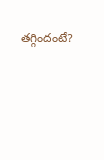తగ్గిందంటే?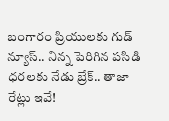బంగారం ప్రియులకు గుడ్ న్యూస్.. నిన్న పెరిగిన పసిడి ధరలకు నేడు బ్రేక్.. తాజా రేట్లు ఇవే!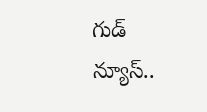గుడ్ న్యూస్..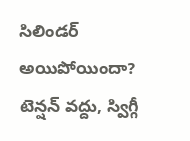సిలిండర్ అయిపోయిందా? టెన్షన్ వద్దు, స్విగ్గీ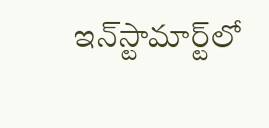ఇన్‌స్టామార్ట్‌లో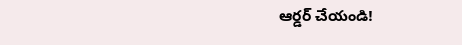ఆర్డర్ చేయండి!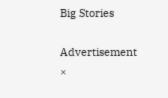Big Stories

Advertisement
×